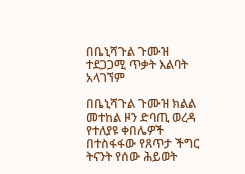በቤኒሻጉል ጉሙዝ ተደጋጋሚ ጥቃት እልባት አላገኘም

በቤኒሻጉል ጉሙዝ ክልል መተከል ዞን ድባጢ ወረዳ የተለያዩ ቀበሌዎች በተስፋፋው የጸጥታ ችግር ትናንት የሰው ሕይወት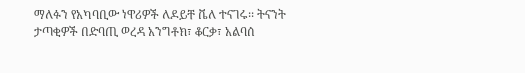ማለፉን የአካባቢው ነዋሪዎች ለዶይቸ ቬለ ተናገሩ፡፡ ትናንት ታጣቂዎች በድባጢ ወረዳ አንግቶክ፣ ቆርቃ፣ አልባሰ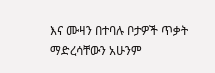እና ሙዛን በተባሉ ቦታዎች ጥቃት ማድረሳቸውን አሁንም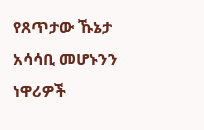የጸጥታው ኹኔታ  አሳሳቢ መሆኑንን ነዋሪዎች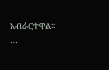አብራርተዋል፡፡…